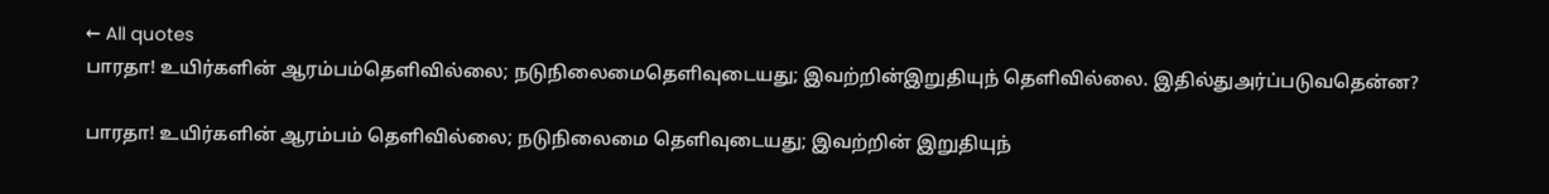← All quotes
பாரதா! உயிர்களின் ஆரம்பம்தெளிவில்லை; நடுநிலைமைதெளிவுடையது; இவற்றின்இறுதியுந் தெளிவில்லை. இதில்துஅர்ப்படுவதென்ன?

பாரதா! உயிர்களின் ஆரம்பம் தெளிவில்லை; நடுநிலைமை தெளிவுடையது; இவற்றின் இறுதியுந்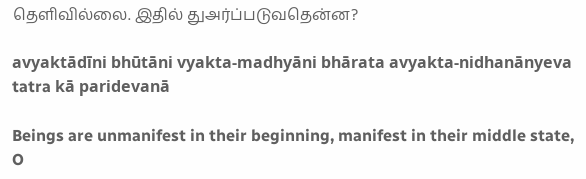தெளிவில்லை. இதில் துஅர்ப்படுவதென்ன?

avyaktādīni bhūtāni vyakta-madhyāni bhārata avyakta-nidhanānyeva tatra kā paridevanā

Beings are unmanifest in their beginning, manifest in their middle state, O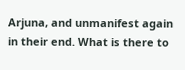Arjuna, and unmanifest again in their end. What is there to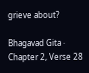grieve about?

Bhagavad Gita · Chapter 2, Verse 28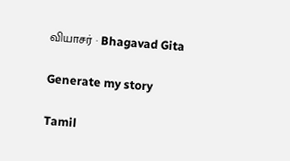வியாசர் · Bhagavad Gita

Generate my story

Tamil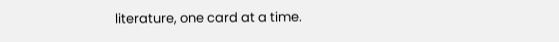literature, one card at a time.